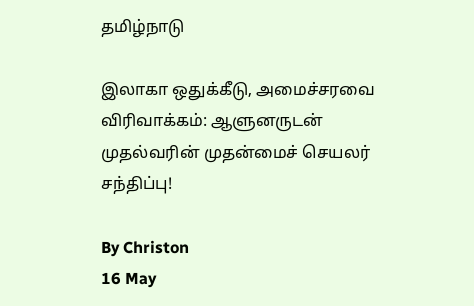தமிழ்நாடு

இலாகா ஒதுக்கீடு, அமைச்சரவை விரிவாக்கம்: ஆளுனருடன் முதல்வரின் முதன்மைச் செயலர் சந்திப்பு!

By Christon
16 May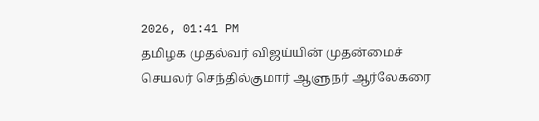2026, 01:41 PM
தமிழக முதல்வர் விஜய்யின் முதன்மைச் செயலர் செந்தில்குமார் ஆளுநர் ஆர்லேகரை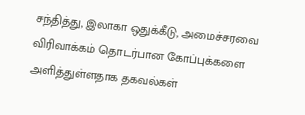சந்தித்து, இலாகா ஒதுக்கீடு, அமைச்சரவை விரிவாக்கம் தொடர்பான கோப்புக்களை அளித்துள்ளதாக தகவல்கள்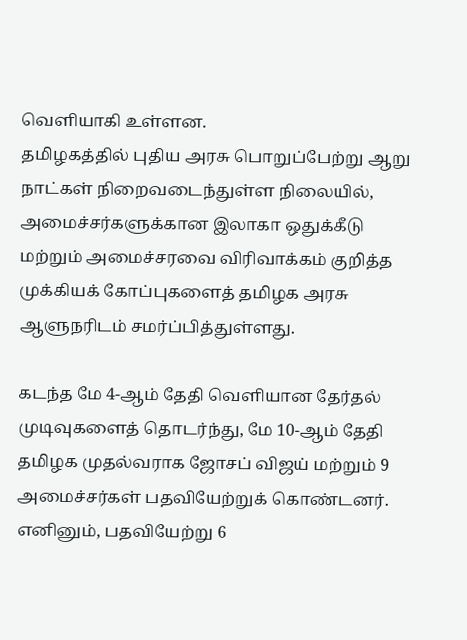வெளியாகி உள்ளன.
தமிழகத்தில் புதிய அரசு பொறுப்பேற்று ஆறு நாட்கள் நிறைவடைந்துள்ள நிலையில், அமைச்சர்களுக்கான இலாகா ஒதுக்கீடு மற்றும் அமைச்சரவை விரிவாக்கம் குறித்த முக்கியக் கோப்புகளைத் தமிழக அரசு ஆளுநரிடம் சமர்ப்பித்துள்ளது.

கடந்த மே 4-ஆம் தேதி வெளியான தேர்தல் முடிவுகளைத் தொடர்ந்து, மே 10-ஆம் தேதி தமிழக முதல்வராக ஜோசப் விஜய் மற்றும் 9 அமைச்சர்கள் பதவியேற்றுக் கொண்டனர். எனினும், பதவியேற்று 6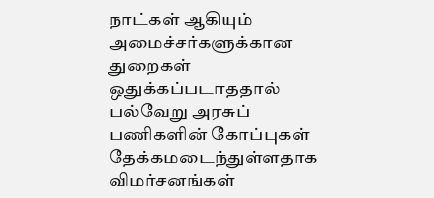நாட்கள் ஆகியும் அமைச்சர்களுக்கான துறைகள் ஒதுக்கப்படாததால் பல்வேறு அரசுப் பணிகளின் கோப்புகள் தேக்கமடைந்துள்ளதாக விமர்சனங்கள்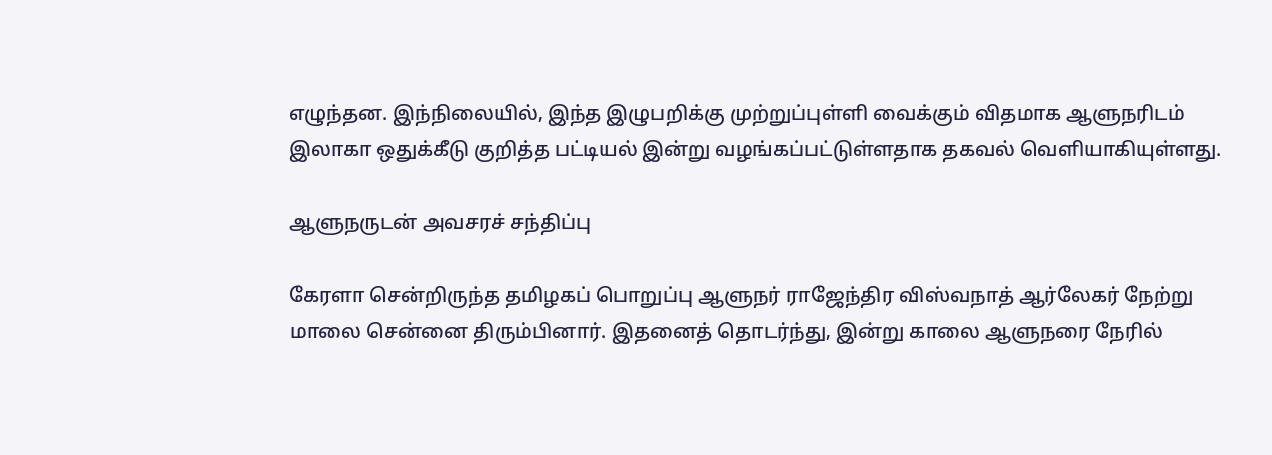எழுந்தன. இந்நிலையில், இந்த இழுபறிக்கு முற்றுப்புள்ளி வைக்கும் விதமாக ஆளுநரிடம் இலாகா ஒதுக்கீடு குறித்த பட்டியல் இன்று வழங்கப்பட்டுள்ளதாக தகவல் வெளியாகியுள்ளது.

ஆளுநருடன் அவசரச் சந்திப்பு

கேரளா சென்றிருந்த தமிழகப் பொறுப்பு ஆளுநர் ராஜேந்திர விஸ்வநாத் ஆர்லேகர் நேற்று மாலை சென்னை திரும்பினார். இதனைத் தொடர்ந்து, இன்று காலை ஆளுநரை நேரில்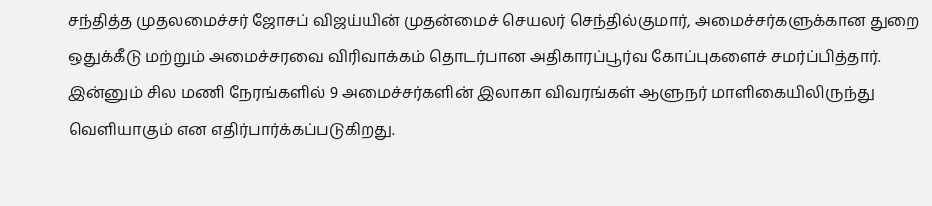சந்தித்த முதலமைச்சர் ஜோசப் விஜய்யின் முதன்மைச் செயலர் செந்தில்குமார், அமைச்சர்களுக்கான துறை ஒதுக்கீடு மற்றும் அமைச்சரவை விரிவாக்கம் தொடர்பான அதிகாரப்பூர்வ கோப்புகளைச் சமர்ப்பித்தார். இன்னும் சில மணி நேரங்களில் 9 அமைச்சர்களின் இலாகா விவரங்கள் ஆளுநர் மாளிகையிலிருந்து வெளியாகும் என எதிர்பார்க்கப்படுகிறது.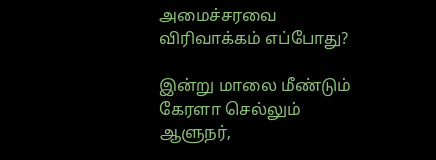அமைச்சரவை விரிவாக்கம் எப்போது?

இன்று மாலை மீண்டும் கேரளா செல்லும் ஆளுநர்,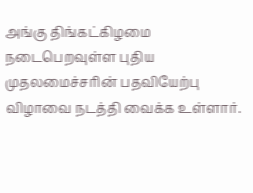அங்கு திங்கட்கிழமை நடைபெறவுள்ள புதிய முதலமைச்சரின் பதவியேற்பு விழாவை நடத்தி வைக்க உள்ளார்.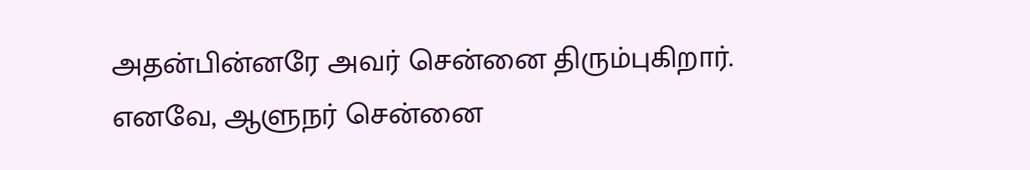அதன்பின்னரே அவர் சென்னை திரும்புகிறார். எனவே, ஆளுநர் சென்னை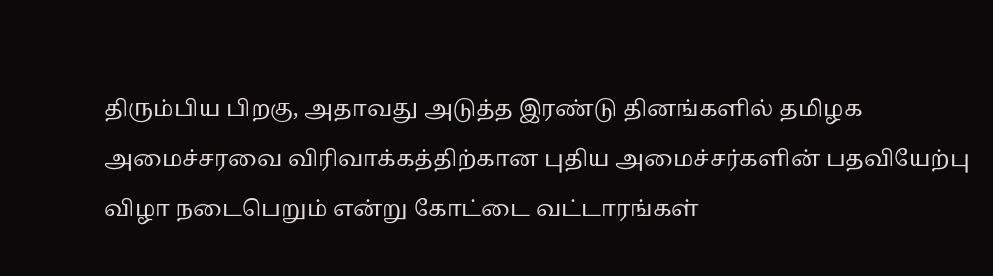திரும்பிய பிறகு, அதாவது அடுத்த இரண்டு தினங்களில் தமிழக அமைச்சரவை விரிவாக்கத்திற்கான புதிய அமைச்சர்களின் பதவியேற்பு விழா நடைபெறும் என்று கோட்டை வட்டாரங்கள்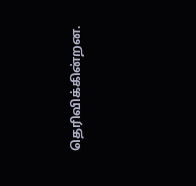தெரிவிக்கின்றன.